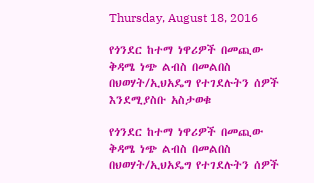Thursday, August 18, 2016

የጎንደር ከተማ ነዋሪዎች በመጪው ቅዳሜ ነጭ ልብስ በመልበስ በህወሃት/ኢህአዴግ የተገደሉትን ሰዎች እንደሚያስቡ አስታወቁ

የጎንደር ከተማ ነዋሪዎች በመጪው ቅዳሜ ነጭ ልብስ በመልበስ በህወሃት/ኢህአዴግ የተገደሉትን ሰዎች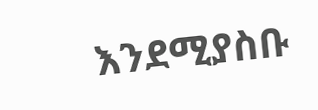እንደሚያስቡ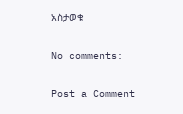አስታወቁ

No comments:

Post a Comment